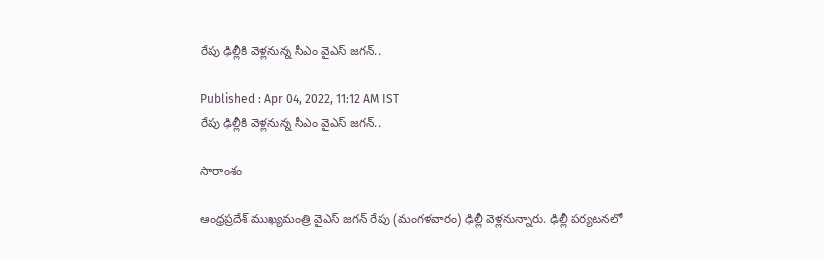రేపు ఢిల్లీకి వెళ్లనున్న సీఎం వైఎస్ జగన్..

Published : Apr 04, 2022, 11:12 AM IST
రేపు ఢిల్లీకి వెళ్లనున్న సీఎం వైఎస్ జగన్..

సారాంశం

ఆంధ్రప్రదేశ్ ముఖ్యమంత్రి వైఎస్ జగన్ రేపు (మంగళవారం) ఢిల్లీ వెళ్లనున్నారు. ఢిల్లీ పర్యటనలో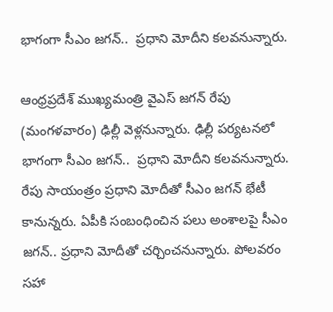భాగంగా సీఎం జగన్..  ప్రధాని మోదీని కలవనున్నారు.

ఆంధ్రప్రదేశ్ ముఖ్యమంత్రి వైఎస్ జగన్ రేపు (మంగళవారం) ఢిల్లీ వెళ్లనున్నారు. ఢిల్లీ పర్యటనలో భాగంగా సీఎం జగన్..  ప్రధాని మోదీని కలవనున్నారు. రేపు సాయంత్రం ప్రధాని మోదీతో సీఎం జగన్ భేటీ కానున్నరు. ఏపీకి సంబంధించిన పలు అంశాలపై సీఎం జగన్.. ప్రధాని మోదీతో చర్చించనున్నారు. పోలవరం సహా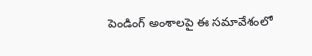పెండింగ్ అంశాలపై ఈ సమావేశంలో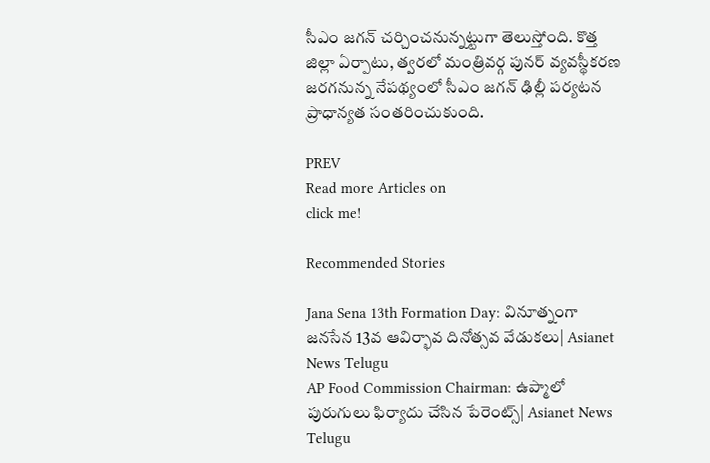సీఎం జగన్ చర్చించనున్నట్టుగా తెలుస్తోంది. కొత్త జిల్లా ఏర్పాటు, త్వరలో మంత్రివర్గ పునర్ వ్యవస్థీకరణ జరగనున్న నేపథ్యంలో సీఎం జగన్ ఢిల్లీ పర్యటన ప్రాధాన్యత సంతరించుకుంది.

PREV
Read more Articles on
click me!

Recommended Stories

Jana Sena 13th Formation Day: వినూత్నంగా జనసేన 13వ ఆవిర్భావ దినోత్సవ వేడుకలు| Asianet News Telugu
AP Food Commission Chairman: ఉప్మాలో పురుగులు ఫిర్యాదు చేసిన పేరెంట్స్| Asianet News Telugu